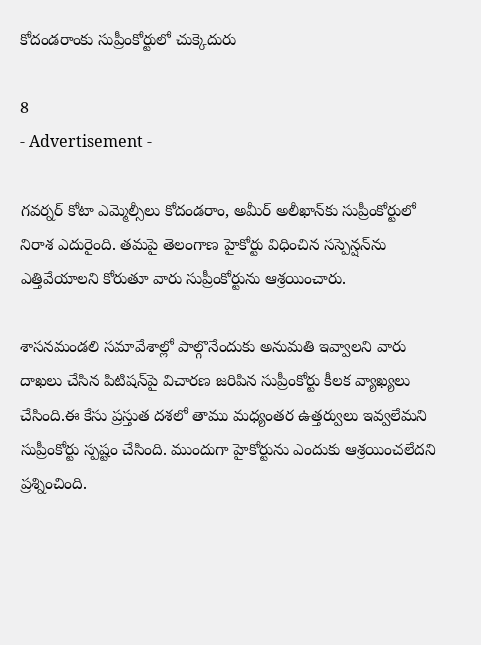కోదండరాంకు సుప్రీంకోర్టులో చుక్కెదురు

8
- Advertisement -

గవర్నర్ కోటా ఎమ్మెల్సీలు కోదండరాం, అమీర్ అలీఖాన్‌కు సుప్రీంకోర్టులో నిరాశ ఎదురైంది. తమపై తెలంగాణ హైకోర్టు విధించిన సస్పెన్షన్‌ను ఎత్తివేయాలని కోరుతూ వారు సుప్రీంకోర్టును ఆశ్రయించారు.

శాసనమండలి సమావేశాల్లో పాల్గొనేందుకు అనుమతి ఇవ్వాలని వారు దాఖలు చేసిన పిటిషన్‌పై విచారణ జరిపిన సుప్రీంకోర్టు కీలక వ్యాఖ్యలు చేసింది.ఈ కేసు ప్రస్తుత దశలో తాము మధ్యంతర ఉత్తర్వులు ఇవ్వలేమని సుప్రీంకోర్టు స్పష్టం చేసింది. ముందుగా హైకోర్టును ఎందుకు ఆశ్రయించలేదని ప్రశ్నించింది.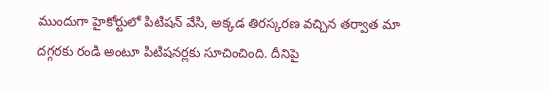ముందుగా హైకోర్టులో పిటిషన్ వేసి, అక్కడ తిరస్కరణ వచ్చిన తర్వాత మా దగ్గరకు రండి అంటూ పిటిషనర్లకు సూచించింది. దీనిపై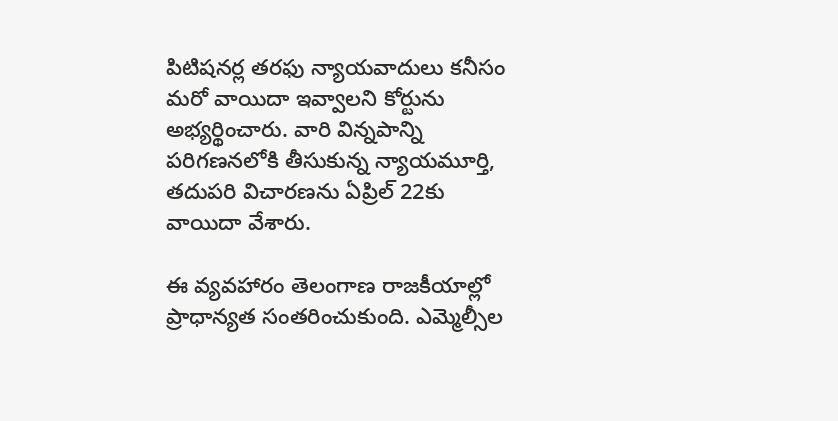పిటిషనర్ల తరఫు న్యాయవాదులు కనీసం మరో వాయిదా ఇవ్వాలని కోర్టును అభ్యర్థించారు. వారి విన్నపాన్ని పరిగణనలోకి తీసుకున్న న్యాయమూర్తి, తదుపరి విచారణను ఏప్రిల్ 22కు వాయిదా వేశారు.

ఈ వ్యవహారం తెలంగాణ రాజకీయాల్లో ప్రాధాన్యత సంతరించుకుంది. ఎమ్మెల్సీల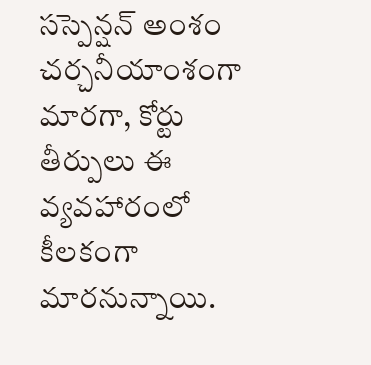సస్పెన్షన్ అంశం చర్చనీయాంశంగా మారగా, కోర్టు తీర్పులు ఈ వ్యవహారంలో కీలకంగా మారనున్నాయి.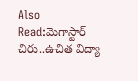Also Read:మెగాస్టార్‌ చిరు..ఉచిత విద్యా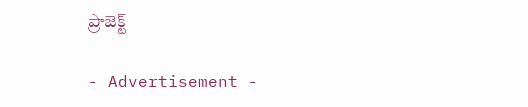ప్రాజెక్ట్

- Advertisement -